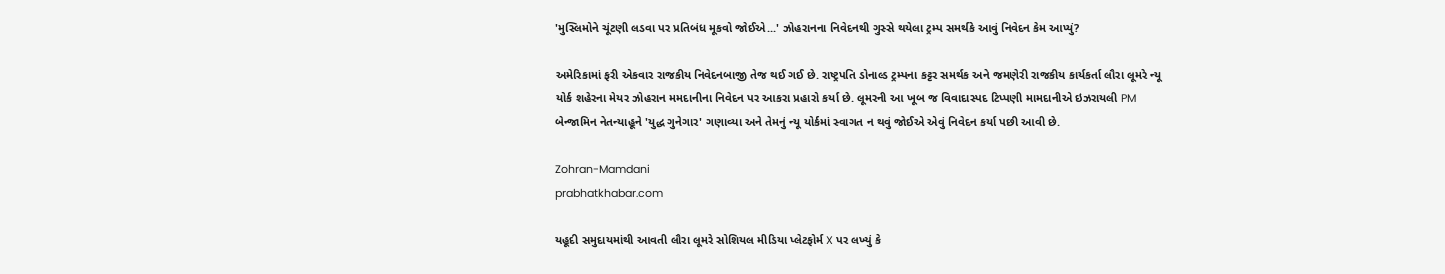'મુસ્લિમોને ચૂંટણી લડવા પર પ્રતિબંધ મૂકવો જોઈએ...' ઝોહરાનના નિવેદનથી ગુસ્સે થયેલા ટ્રમ્પ સમર્થકે આવું નિવેદન કેમ આપ્યું?

અમેરિકામાં ફરી એકવાર રાજકીય નિવેદનબાજી તેજ થઈ ગઈ છે. રાષ્ટ્રપતિ ડોનાલ્ડ ટ્રમ્પના કટ્ટર સમર્થક અને જમણેરી રાજકીય કાર્યકર્તા લૌરા લૂમરે ન્યૂ યોર્ક શહેરના મેયર ઝોહરાન મમદાનીના નિવેદન પર આકરા પ્રહારો કર્યા છે. લૂમરની આ ખૂબ જ વિવાદાસ્પદ ટિપ્પણી મામદાનીએ ઇઝરાયલી PM બેન્જામિન નેતન્યાહૂને 'યુદ્ધ ગુનેગાર' ગણાવ્યા અને તેમનું ન્યૂ યોર્કમાં સ્વાગત ન થવું જોઈએ એવું નિવેદન કર્યા પછી આવી છે.

Zohran-Mamdani
prabhatkhabar.com

યહૂદી સમુદાયમાંથી આવતી લૌરા લૂમરે સોશિયલ મીડિયા પ્લેટફોર્મ X પર લખ્યું કે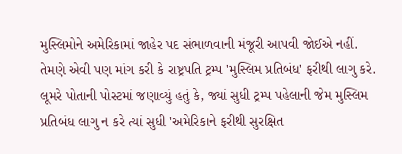મુસ્લિમોને અમેરિકામાં જાહેર પદ સંભાળવાની મંજૂરી આપવી જોઈએ નહીં. તેમણે એવી પણ માંગ કરી કે રાષ્ટ્રપતિ ટ્રમ્પ 'મુસ્લિમ પ્રતિબંધ' ફરીથી લાગુ કરે. લૂમરે પોતાની પોસ્ટમાં જણાવ્યું હતું કે, જ્યાં સુધી ટ્રમ્પ પહેલાની જેમ મુસ્લિમ પ્રતિબંધ લાગુ ન કરે ત્યાં સુધી 'અમેરિકાને ફરીથી સુરક્ષિત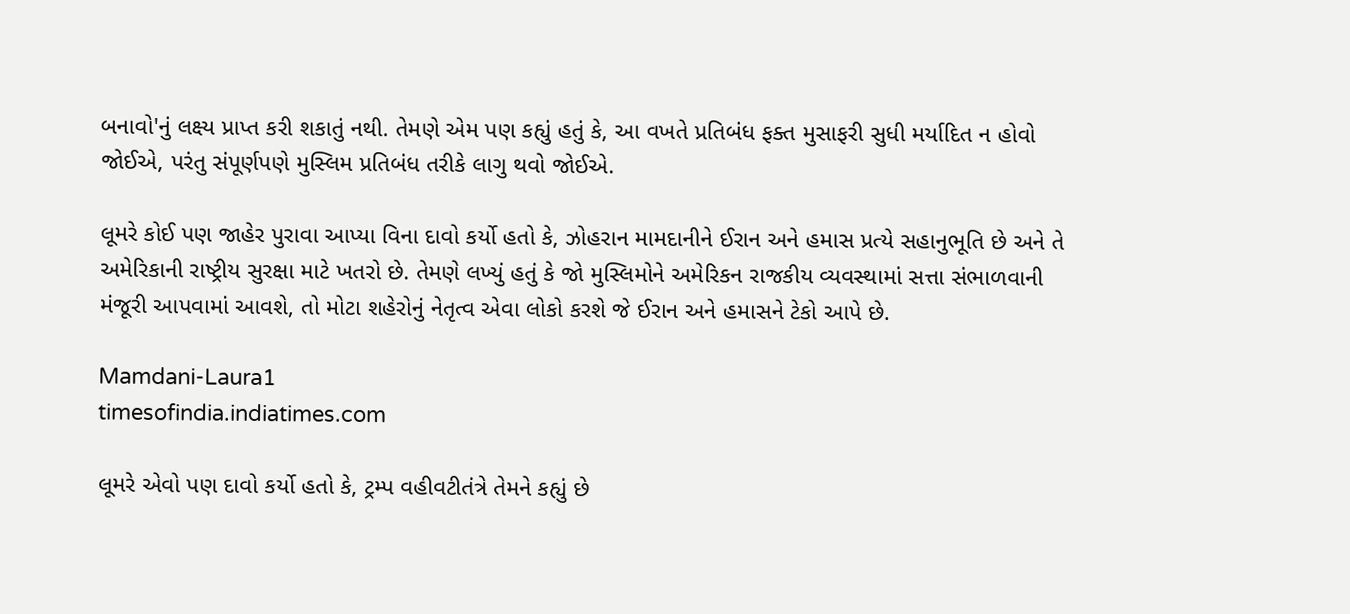બનાવો'નું લક્ષ્ય પ્રાપ્ત કરી શકાતું નથી. તેમણે એમ પણ કહ્યું હતું કે, આ વખતે પ્રતિબંધ ફક્ત મુસાફરી સુધી મર્યાદિત ન હોવો જોઈએ, પરંતુ સંપૂર્ણપણે મુસ્લિમ પ્રતિબંધ તરીકે લાગુ થવો જોઈએ.

લૂમરે કોઈ પણ જાહેર પુરાવા આપ્યા વિના દાવો કર્યો હતો કે, ઝોહરાન મામદાનીને ઈરાન અને હમાસ પ્રત્યે સહાનુભૂતિ છે અને તે અમેરિકાની રાષ્ટ્રીય સુરક્ષા માટે ખતરો છે. તેમણે લખ્યું હતું કે જો મુસ્લિમોને અમેરિકન રાજકીય વ્યવસ્થામાં સત્તા સંભાળવાની મંજૂરી આપવામાં આવશે, તો મોટા શહેરોનું નેતૃત્વ એવા લોકો કરશે જે ઈરાન અને હમાસને ટેકો આપે છે.

Mamdani-Laura1
timesofindia.indiatimes.com

લૂમરે એવો પણ દાવો કર્યો હતો કે, ટ્રમ્પ વહીવટીતંત્રે તેમને કહ્યું છે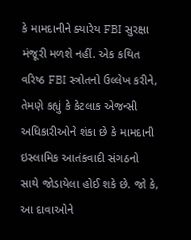કે મામદાનીને ક્યારેય FBI સુરક્ષા મંજૂરી મળશે નહીં. એક કથિત વરિષ્ઠ FBI સ્ત્રોતનો ઉલ્લેખ કરીને, તેમણે કહ્યું કે કેટલાક એજન્સી અધિકારીઓને શંકા છે કે મામદાની ઇસ્લામિક આતંકવાદી સંગઠનો સાથે જોડાયેલા હોઈ શકે છે. જો કે, આ દાવાઓને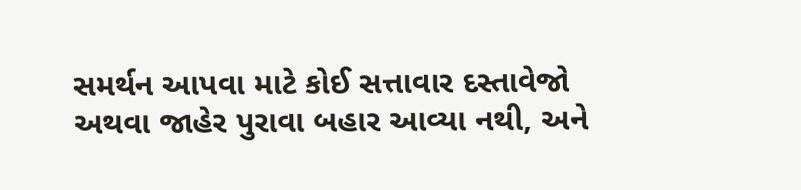સમર્થન આપવા માટે કોઈ સત્તાવાર દસ્તાવેજો અથવા જાહેર પુરાવા બહાર આવ્યા નથી, અને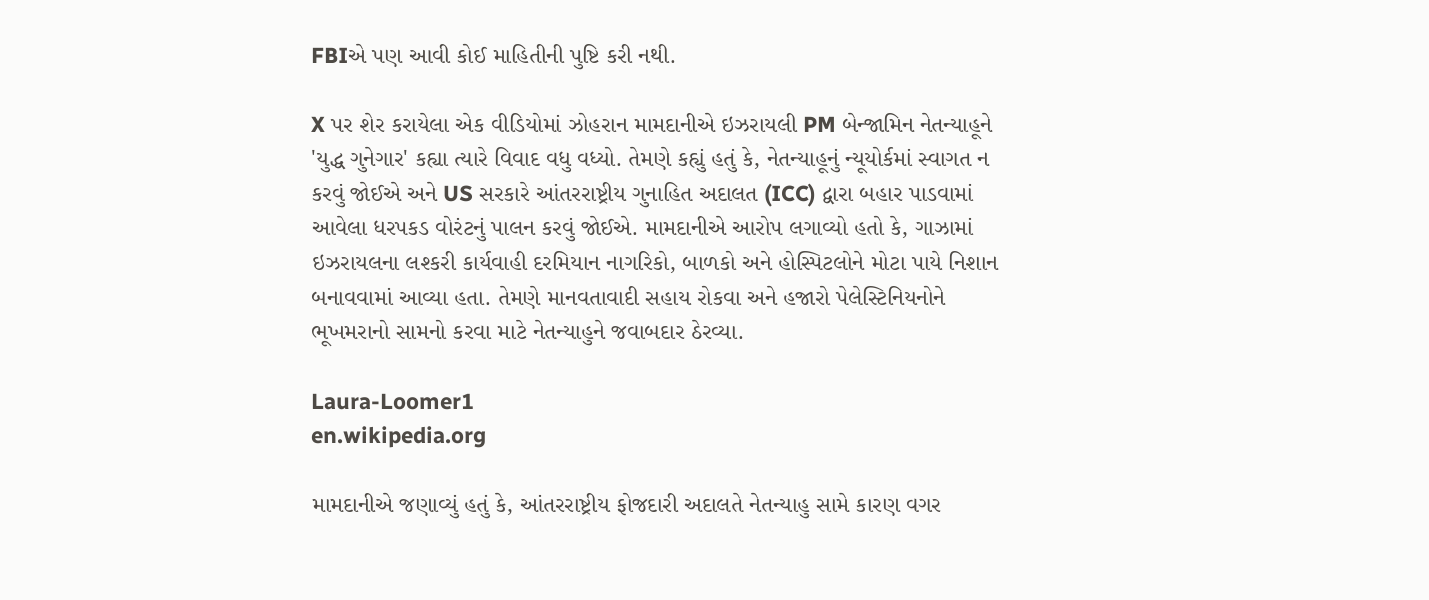FBIએ પણ આવી કોઈ માહિતીની પુષ્ટિ કરી નથી.

X પર શેર કરાયેલા એક વીડિયોમાં ઝોહરાન મામદાનીએ ઇઝરાયલી PM બેન્જામિન નેતન્યાહૂને 'યુદ્ધ ગુનેગાર' કહ્યા ત્યારે વિવાદ વધુ વધ્યો. તેમણે કહ્યું હતું કે, નેતન્યાહૂનું ન્યૂયોર્કમાં સ્વાગત ન કરવું જોઈએ અને US સરકારે આંતરરાષ્ટ્રીય ગુનાહિત અદાલત (ICC) દ્વારા બહાર પાડવામાં આવેલા ધરપકડ વોરંટનું પાલન કરવું જોઈએ. મામદાનીએ આરોપ લગાવ્યો હતો કે, ગાઝામાં ઇઝરાયલના લશ્કરી કાર્યવાહી દરમિયાન નાગરિકો, બાળકો અને હોસ્પિટલોને મોટા પાયે નિશાન બનાવવામાં આવ્યા હતા. તેમણે માનવતાવાદી સહાય રોકવા અને હજારો પેલેસ્ટિનિયનોને ભૂખમરાનો સામનો કરવા માટે નેતન્યાહુને જવાબદાર ઠેરવ્યા.

Laura-Loomer1
en.wikipedia.org

મામદાનીએ જણાવ્યું હતું કે, આંતરરાષ્ટ્રીય ફોજદારી અદાલતે નેતન્યાહુ સામે કારણ વગર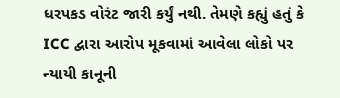ધરપકડ વોરંટ જારી કર્યું નથી. તેમણે કહ્યું હતું કે ICC દ્વારા આરોપ મૂકવામાં આવેલા લોકો પર ન્યાયી કાનૂની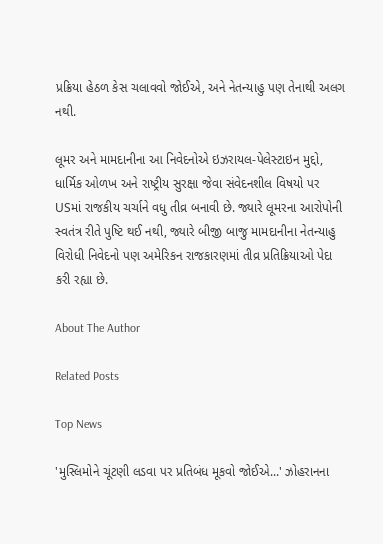પ્રક્રિયા હેઠળ કેસ ચલાવવો જોઈએ, અને નેતન્યાહુ પણ તેનાથી અલગ નથી.

લૂમર અને મામદાનીના આ નિવેદનોએ ઇઝરાયલ-પેલેસ્ટાઇન મુદ્દો, ધાર્મિક ઓળખ અને રાષ્ટ્રીય સુરક્ષા જેવા સંવેદનશીલ વિષયો પર USમાં રાજકીય ચર્ચાને વધુ તીવ્ર બનાવી છે. જ્યારે લૂમરના આરોપોની સ્વતંત્ર રીતે પુષ્ટિ થઈ નથી, જ્યારે બીજી બાજુ મામદાનીના નેતન્યાહુ વિરોધી નિવેદનો પણ અમેરિકન રાજકારણમાં તીવ્ર પ્રતિક્રિયાઓ પેદા કરી રહ્યા છે.

About The Author

Related Posts

Top News

'મુસ્લિમોને ચૂંટણી લડવા પર પ્રતિબંધ મૂકવો જોઈએ...' ઝોહરાનના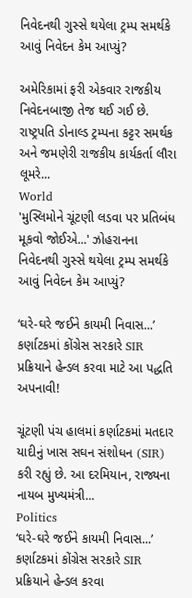નિવેદનથી ગુસ્સે થયેલા ટ્રમ્પ સમર્થકે આવું નિવેદન કેમ આપ્યું?

અમેરિકામાં ફરી એકવાર રાજકીય નિવેદનબાજી તેજ થઈ ગઈ છે. રાષ્ટ્રપતિ ડોનાલ્ડ ટ્રમ્પના કટ્ટર સમર્થક અને જમણેરી રાજકીય કાર્યકર્તા લૌરા લૂમરે...
World
'મુસ્લિમોને ચૂંટણી લડવા પર પ્રતિબંધ મૂકવો જોઈએ...' ઝોહરાનના નિવેદનથી ગુસ્સે થયેલા ટ્રમ્પ સમર્થકે આવું નિવેદન કેમ આપ્યું?

‘ઘરે-ઘરે જઈને કાયમી નિવાસ...’ કર્ણાટકમાં કોંગ્રેસ સરકારે SIR પ્રક્રિયાને હેન્ડલ કરવા માટે આ પદ્ધતિ અપનાવી!

ચૂંટણી પંચ હાલમાં કર્ણાટકમાં મતદાર યાદીનું ખાસ સઘન સંશોધન (SIR) કરી રહ્યું છે. આ દરમિયાન, રાજ્યના નાયબ મુખ્યમંત્રી...
Politics
‘ઘરે-ઘરે જઈને કાયમી નિવાસ...’ કર્ણાટકમાં કોંગ્રેસ સરકારે SIR પ્રક્રિયાને હેન્ડલ કરવા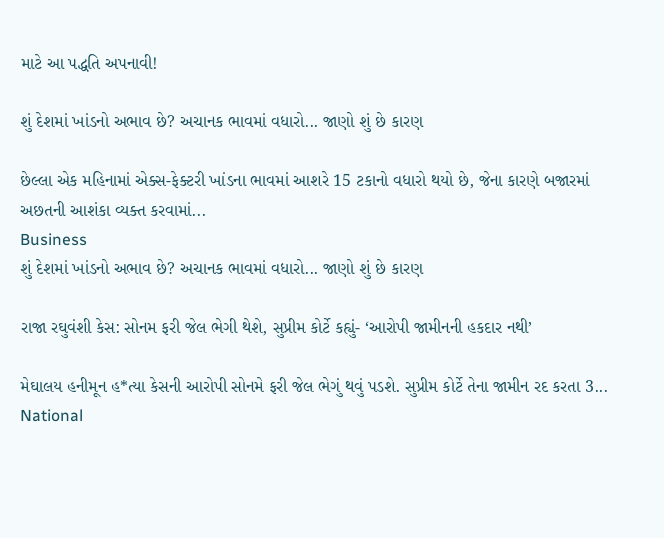માટે આ પદ્ધતિ અપનાવી!

શું દેશમાં ખાંડનો અભાવ છે? અચાનક ભાવમાં વધારો... જાણો શું છે કારણ

છેલ્લા એક મહિનામાં એક્સ-ફેક્ટરી ખાંડના ભાવમાં આશરે 15 ટકાનો વધારો થયો છે, જેના કારણે બજારમાં અછતની આશંકા વ્યક્ત કરવામાં...
Business
શું દેશમાં ખાંડનો અભાવ છે? અચાનક ભાવમાં વધારો... જાણો શું છે કારણ

રાજા રઘુવંશી કેસ: સોનમ ફરી જેલ ભેગી થેશે, સુપ્રીમ કોર્ટે કહ્યું- ‘આરોપી જામીનની હકદાર નથી’

મેઘાલય હનીમૂન હ*ત્યા કેસની આરોપી સોનમે ફરી જેલ ભેગું થવું પડશે. સુપ્રીમ કોર્ટે તેના જામીન રદ કરતા 3...
National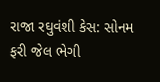રાજા રઘુવંશી કેસ: સોનમ ફરી જેલ ભેગી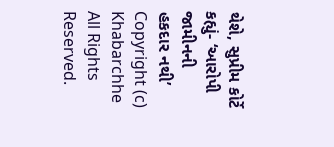થેશે, સુપ્રીમ કોર્ટે કહ્યું- ‘આરોપી જામીનની હકદાર નથી’
Copyright (c) Khabarchhe All Rights Reserved.